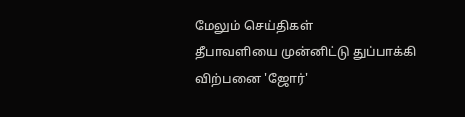மேலும் செய்திகள்
தீபாவளியை முன்னிட்டு துப்பாக்கி விற்பனை 'ஜோர்'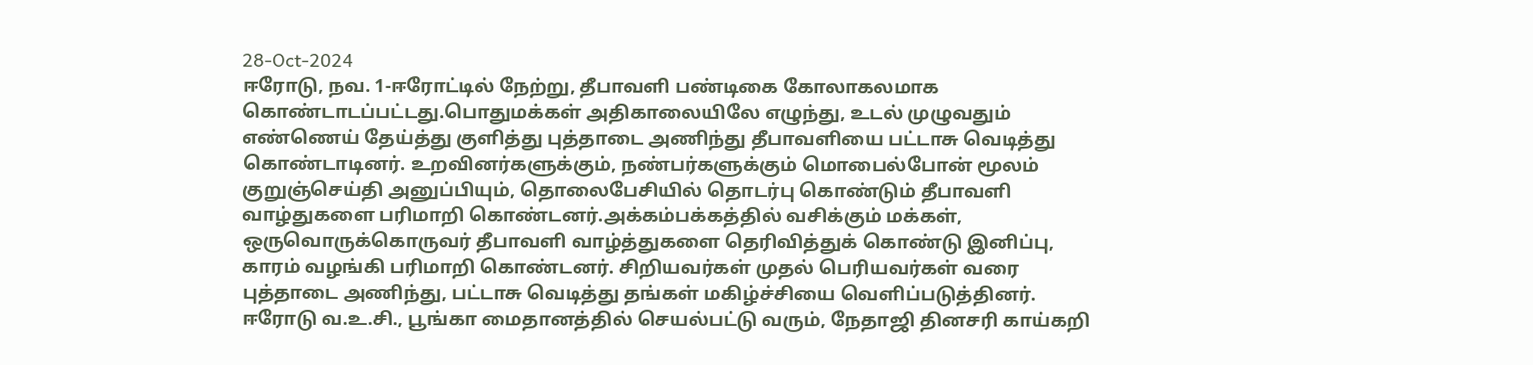28-Oct-2024
ஈரோடு, நவ. 1-ஈரோட்டில் நேற்று, தீபாவளி பண்டிகை கோலாகலமாக கொண்டாடப்பட்டது.பொதுமக்கள் அதிகாலையிலே எழுந்து, உடல் முழுவதும் எண்ணெய் தேய்த்து குளித்து புத்தாடை அணிந்து தீபாவளியை பட்டாசு வெடித்து கொண்டாடினர். உறவினர்களுக்கும், நண்பர்களுக்கும் மொபைல்போன் மூலம் குறுஞ்செய்தி அனுப்பியும், தொலைபேசியில் தொடர்பு கொண்டும் தீபாவளி வாழ்துகளை பரிமாறி கொண்டனர்.அக்கம்பக்கத்தில் வசிக்கும் மக்கள், ஒருவொருக்கொருவர் தீபாவளி வாழ்த்துகளை தெரிவித்துக் கொண்டு இனிப்பு, காரம் வழங்கி பரிமாறி கொண்டனர். சிறியவர்கள் முதல் பெரியவர்கள் வரை புத்தாடை அணிந்து, பட்டாசு வெடித்து தங்கள் மகிழ்ச்சியை வெளிப்படுத்தினர். ஈரோடு வ.உ.சி., பூங்கா மைதானத்தில் செயல்பட்டு வரும், நேதாஜி தினசரி காய்கறி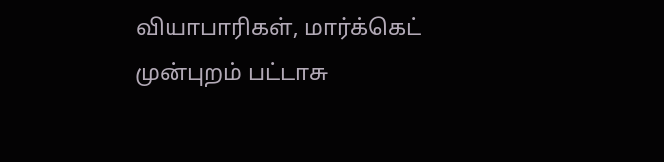வியாபாரிகள், மார்க்கெட் முன்புறம் பட்டாசு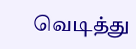வெடித்து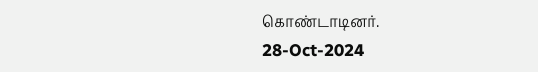கொண்டாடினர்.
28-Oct-2024